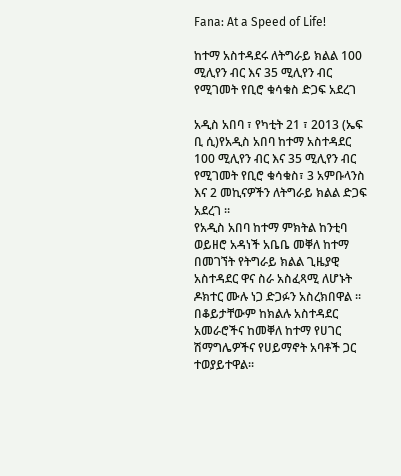Fana: At a Speed of Life!

ከተማ አስተዳደሩ ለትግራይ ክልል 100 ሚሊየን ብር እና 35 ሚሊየን ብር የሚገመት የቢሮ ቁሳቁስ ድጋፍ አደረገ

አዲስ አበባ ፣ የካቲት 21 ፣ 2013 (ኤፍ ቢ ሲ)የአዲስ አበባ ከተማ አስተዳደር 100 ሚሊየን ብር እና 35 ሚሊየን ብር የሚገመት የቢሮ ቁሳቁስ፣ 3 አምቡላንስ እና 2 መኪናዎችን ለትግራይ ክልል ድጋፍ አደረገ ።
የአዲስ አበባ ከተማ ምክትል ከንቲባ ወይዘሮ አዳነች አቤቤ መቐለ ከተማ በመገኘት የትግራይ ክልል ጊዜያዊ አስተዳደር ዋና ስራ አስፈጻሚ ለሆኑት ዶክተር ሙሉ ነጋ ድጋፉን አስረክበዋል ፡፡
በቆይታቸውም ከክልሉ አስተዳደር አመራሮችና ከመቐለ ከተማ የሀገር ሽማግሌዎችና የሀይማኖት አባቶች ጋር ተወያይተዋል፡፡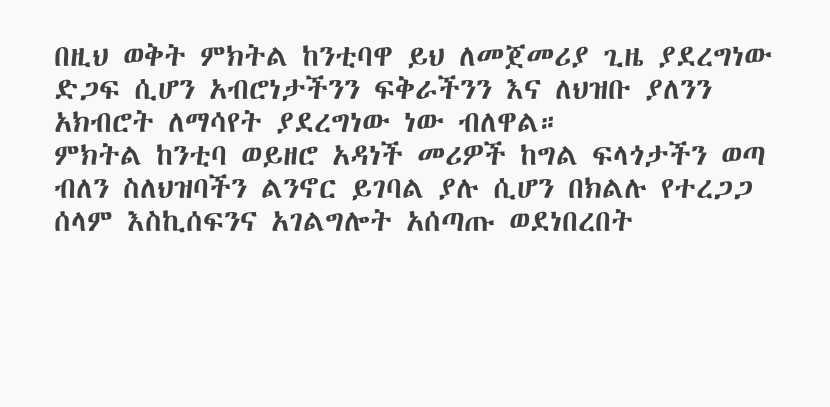በዚህ ወቅት ምክትል ከንቲባዋ ይህ ለመጀመሪያ ጊዜ ያደረግነው ድጋፍ ሲሆን አብሮነታችንን ፍቅራችንን እና ለህዝቡ ያለንን አክብሮት ለማሳየት ያደረግነው ነው ብለዋል።
ምክትል ከንቲባ ወይዘሮ አዳነች መሪዎች ከግል ፍላጎታችን ወጣ ብለን ስለህዝባችን ልንኖር ይገባል ያሉ ሲሆን በክልሉ የተረጋጋ ሰላም እስኪሰፍንና አገልግሎት አሰጣጡ ወደነበረበት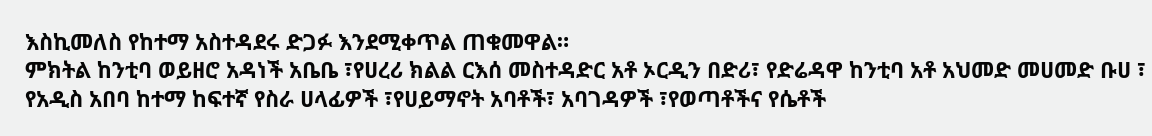እስኪመለስ የከተማ አስተዳደሩ ድጋፉ እንደሚቀጥል ጠቁመዋል።
ምክትል ከንቲባ ወይዘሮ አዳነች አቤቤ ፣የሀረሪ ክልል ርእሰ መስተዳድር አቶ ኦርዲን በድሪ፣ የድሬዳዋ ከንቲባ አቶ አህመድ መሀመድ ቡሀ ፣ የአዲስ አበባ ከተማ ከፍተኛ የስራ ሀላፊዎች ፣የሀይማኖት አባቶች፣ አባገዳዎች ፣የወጣቶችና የሴቶች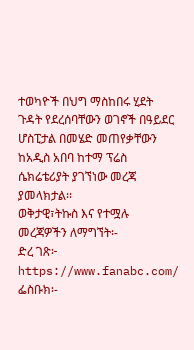ተወካዮች በህግ ማስከበሩ ሂደት ጉዳት የደረሰባቸውን ወገኖች በዓይደር ሆስፒታል በመሄድ መጠየቃቸውን ከአዲስ አበባ ከተማ ፕሬስ ሴክሬቴሪያት ያገኘነው መረጃ ያመላክታል፡፡
ወቅታዊ፣ትኩስ እና የተሟሉ መረጃዎችን ለማግኘት፡-
ድረ ገጽ፦ https://www.fanabc.com/
ፌስቡክ፡-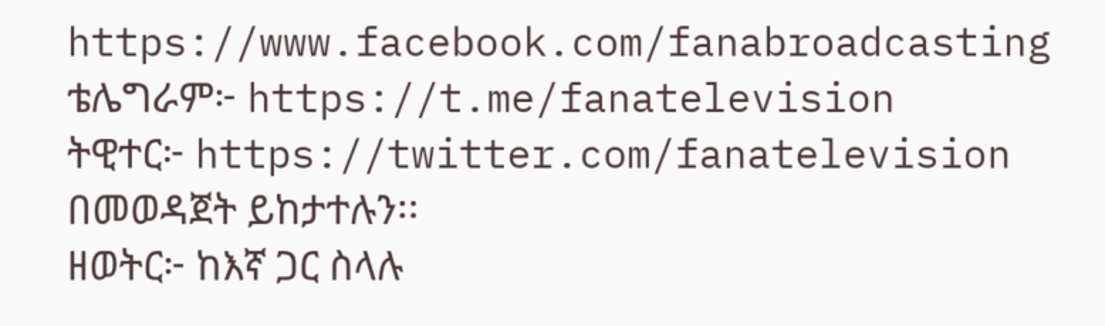https://www.facebook.com/fanabroadcasting
ቴሌግራም፦ https://t.me/fanatelevision
ትዊተር፦ https://twitter.com/fanatelevision በመወዳጀት ይከታተሉን፡፡
ዘወትር፦ ከእኛ ጋር ስላሉ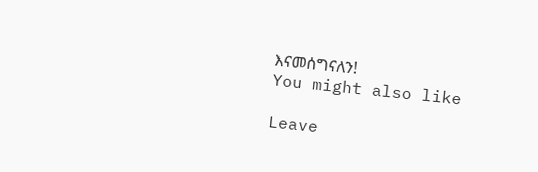እናመሰግናለን!
You might also like

Leave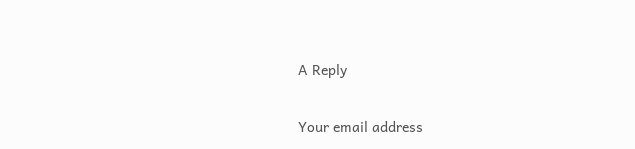A Reply

Your email address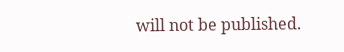will not be published.